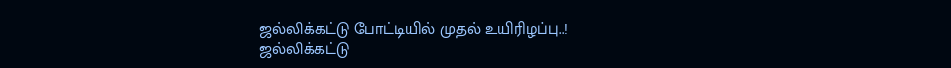ஜல்லிக்கட்டு போட்டியில் முதல் உயிரிழப்பு..!
ஜல்லிக்கட்டு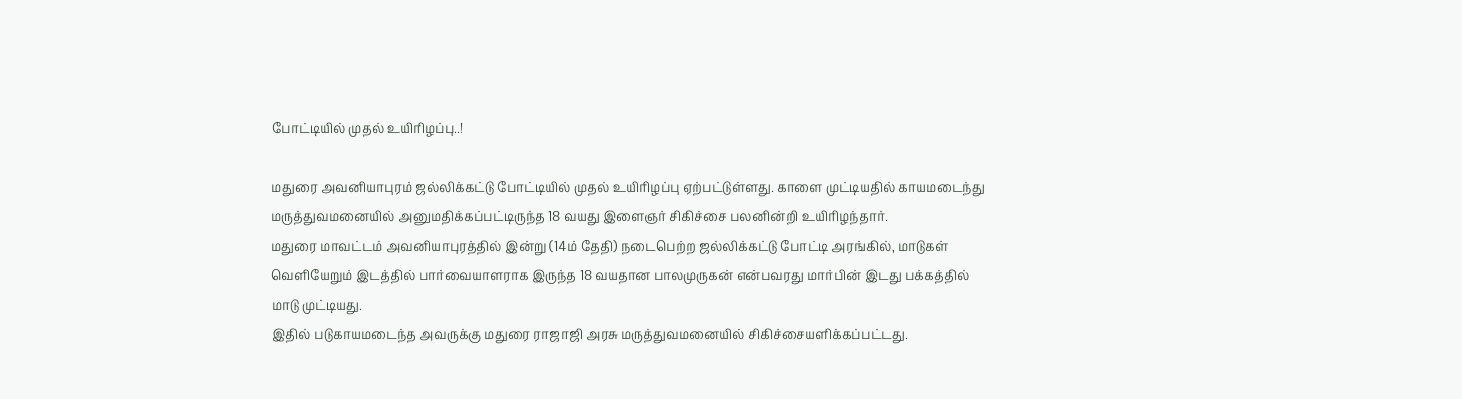போட்டியில் முதல் உயிரிழப்பு..!

மதுரை அவனியாபுரம் ஜல்லிக்கட்டு போட்டியில் முதல் உயிரிழப்பு ஏற்பட்டுள்ளது. காளை முட்டியதில் காயமடைந்து மருத்துவமனையில் அனுமதிக்கப்பட்டிருந்த 18 வயது இளைஞர் சிகிச்சை பலனின்றி உயிரிழந்தார்.
மதுரை மாவட்டம் அவனியாபுரத்தில் இன்று (14ம் தேதி) நடைபெற்ற ஜல்லிக்கட்டு போட்டி அரங்கில், மாடுகள் வெளியேறும் இடத்தில் பார்வையாளராக இருந்த 18 வயதான பாலமுருகன் என்பவரது மார்பின் இடது பக்கத்தில் மாடு முட்டியது.
இதில் படுகாயமடைந்த அவருக்கு மதுரை ராஜாஜி அரசு மருத்துவமனையில் சிகிச்சையளிக்கப்பட்டது.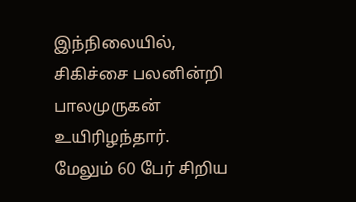இந்நிலையில், சிகிச்சை பலனின்றி பாலமுருகன் உயிரிழந்தார்.
மேலும் 60 பேர் சிறிய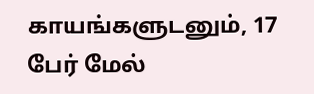காயங்களுடனும், 17 பேர் மேல்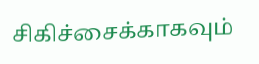சிகிச்சைக்காகவும்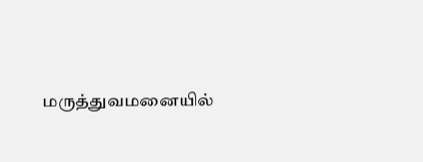மருத்துவமனையில்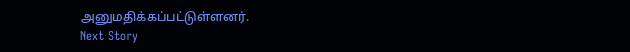அனுமதிக்கப்பட்டுள்ளனர்.
Next Story